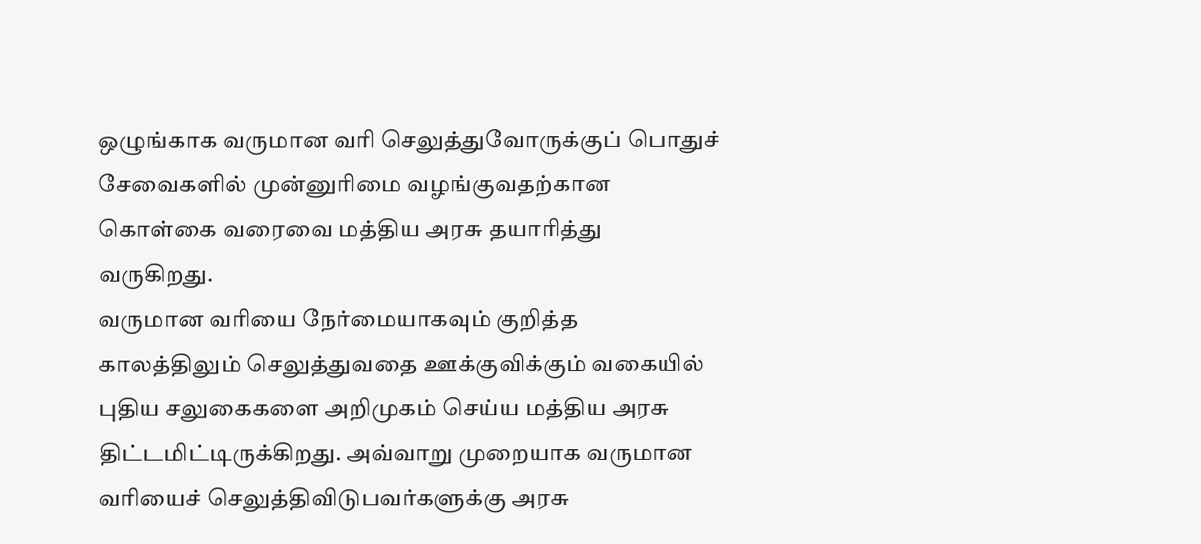ஒழுங்காக வருமான வரி செலுத்துவோருக்குப் பொதுச் சேவைகளில் முன்னுரிமை வழங்குவதற்கான கொள்கை வரைவை மத்திய அரசு தயாரித்து வருகிறது.
வருமான வரியை நேர்மையாகவும் குறித்த காலத்திலும் செலுத்துவதை ஊக்குவிக்கும் வகையில் புதிய சலுகைகளை அறிமுகம் செய்ய மத்திய அரசு திட்டமிட்டிருக்கிறது. அவ்வாறு முறையாக வருமான வரியைச் செலுத்திவிடுபவர்களுக்கு அரசு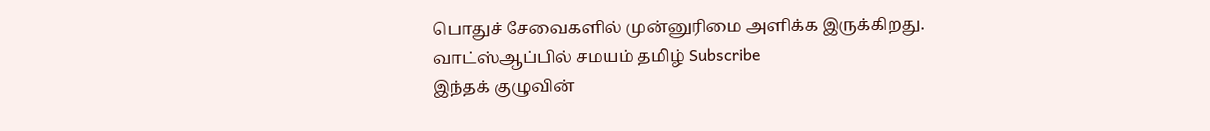பொதுச் சேவைகளில் முன்னுரிமை அளிக்க இருக்கிறது.
வாட்ஸ்ஆப்பில் சமயம் தமிழ் Subscribe
இந்தக் குழுவின்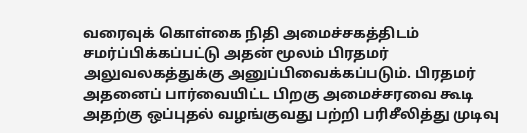வரைவுக் கொள்கை நிதி அமைச்சகத்திடம் சமர்ப்பிக்கப்பட்டு அதன் மூலம் பிரதமர் அலுவலகத்துக்கு அனுப்பிவைக்கப்படும். பிரதமர் அதனைப் பார்வையிட்ட பிறகு அமைச்சரவை கூடி அதற்கு ஒப்புதல் வழங்குவது பற்றி பரிசீலித்து முடிவு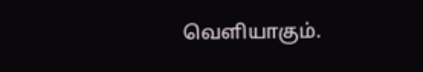வெளியாகும்.